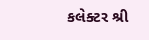કલેક્ટર શ્રી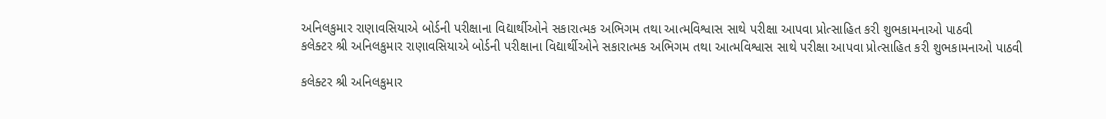અનિલકુમાર રાણાવસિયાએ બોર્ડની પરીક્ષાના વિદ્યાર્થીઓને સકારાત્મક અભિગમ તથા આત્મવિશ્વાસ સાથે પરીક્ષા આપવા પ્રોત્સાહિત કરી શુભકામનાઓ પાઠવી
કલેક્ટર શ્રી અનિલકુમાર રાણાવસિયાએ બોર્ડની પરીક્ષાના વિદ્યાર્થીઓને સકારાત્મક અભિગમ તથા આત્મવિશ્વાસ સાથે પરીક્ષા આપવા પ્રોત્સાહિત કરી શુભકામનાઓ પાઠવી

કલેક્ટર શ્રી અનિલકુમાર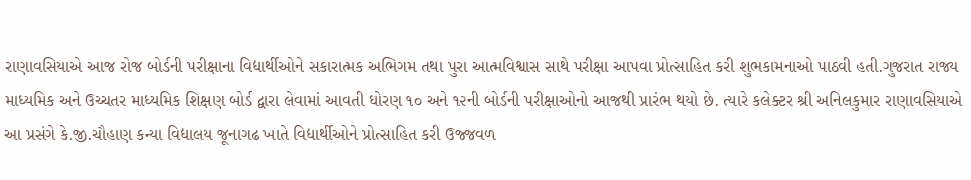રાણાવસિયાએ આજ રોજ બોર્ડની પરીક્ષાના વિદ્યાર્થીઓને સકારાત્મક અભિગમ તથા પુરા આત્મવિશ્વાસ સાથે પરીક્ષા આપવા પ્રોત્સાહિત કરી શુભકામનાઓ પાઠવી હતી.ગુજરાત રાજ્ય માધ્યમિક અને ઉચ્ચતર માધ્યમિક શિક્ષણ બોર્ડ દ્વારા લેવામાં આવતી ધોરણ ૧૦ અને ૧૨ની બોર્ડની પરીક્ષાઓનો આજથી પ્રારંભ થયો છે. ત્યારે કલેક્ટર શ્રી અનિલકુમાર રાણાવસિયાએ આ પ્રસંગે કે.જી.ચૌહાણ કન્યા વિદ્યાલય જૂનાગઢ ખાતે વિદ્યાર્થીઓને પ્રોત્સાહિત કરી ઉજ્જવળ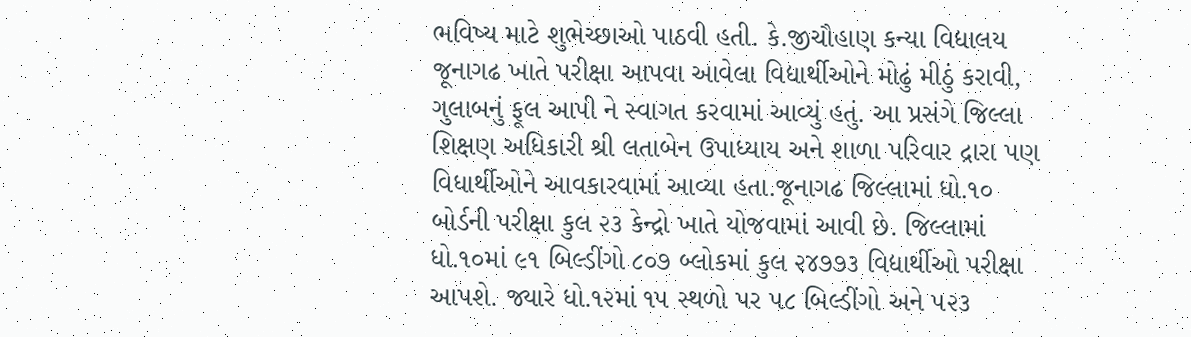ભવિષ્ય માટે શુભેચ્છાઓ પાઠવી હતી. કે.જીચૌહાણ કન્યા વિદ્યાલય જૂનાગઢ ખાતે પરીક્ષા આપવા આવેલા વિદ્યાર્થીઓને મોઢું મીઠું કરાવી, ગુલાબનું ફૂલ આપી ને સ્વાગત કરવામાં આવ્યું હતું. આ પ્રસંગે જિલ્લા શિક્ષણ અધિકારી શ્રી લતાબેન ઉપાધ્યાય અને શાળા પરિવાર દ્રારા પણ વિધાર્થીઓને આવકારવામાં આવ્યા હતા.જૂનાગઢ જિલ્લામાં ધો.૧૦ બોર્ડની પરીક્ષા કુલ ૨૩ કેન્દ્રો ખાતે યોજવામાં આવી છે. જિલ્લામાં ધો.૧૦માં ૯૧ બિલ્ડીંગો ૮૦૭ બ્લોકમાં કુલ ૨૪૭૭૩ વિદ્યાર્થીઓ પરીક્ષા આપશે. જ્યારે ધો.૧૨માં ૧૫ સ્થળો પર ૫૮ બિલ્ડીંગો અને ૫૨૩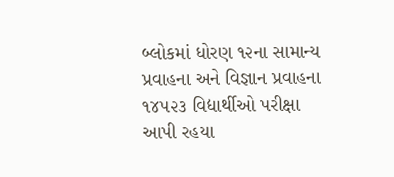બ્લોકમાં ધોરણ ૧૨ના સામાન્ય પ્રવાહના અને વિજ્ઞાન પ્રવાહના ૧૪૫૨૩ વિદ્યાર્થીઓ પરીક્ષા આપી રહયા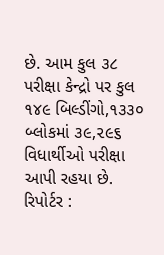છે. આમ કુલ ૩૮ પરીક્ષા કેન્દ્રો પર કુલ ૧૪૯ બિલ્ડીંગો,૧૩૩૦ બ્લોકમાં ૩૯,૨૯૬ વિધાર્થીઓ પરીક્ષા આપી રહયા છે.
રિપોર્ટર :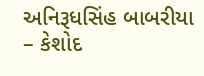અનિરૂધસિંહ બાબરીયા – કેશોદ